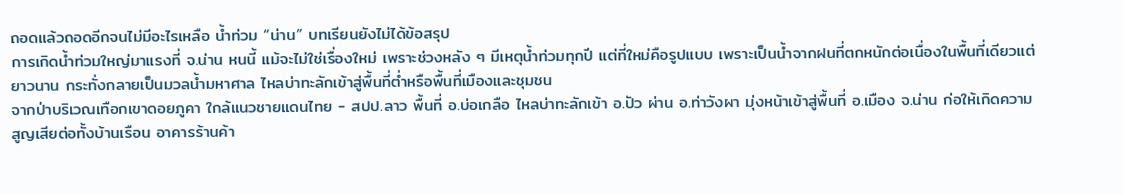ถอดแล้วถอดอีกจนไม่มีอะไรเหลือ น้ำท่วม “น่าน” บทเรียนยังไม่ได้ข้อสรุป
การเกิดน้ำท่วมใหญ่มาแรงที่ จ.น่าน หนนี้ แม้จะไม่ใช่เรื่องใหม่ เพราะช่วงหลัง ๆ มีเหตุน้ำท่วมทุกปี แต่ที่ใหม่คือรูปแบบ เพราะเป็นน้ำจากฝนที่ตกหนักต่อเนื่องในพื้นที่เดียวแต่ยาวนาน กระทั่งกลายเป็นมวลน้ำมหาศาล ไหลบ่าทะลักเข้าสู่พื้นที่ต่ำหรือพื้นที่เมืองและชุมชน
จากป่าบริเวณเทือกเขาดอยภูคา ใกล้แนวชายแดนไทย - สปป.ลาว พื้นที่ อ.บ่อเกลือ ไหลบ่าทะลักเข้า อ.ปัว ผ่าน อ.ท่าวังผา มุ่งหน้าเข้าสู่พื้นที่ อ.เมือง จ.น่าน ก่อให้เกิดความสูญเสียต่อทั้งบ้านเรือน อาคารร้านค้า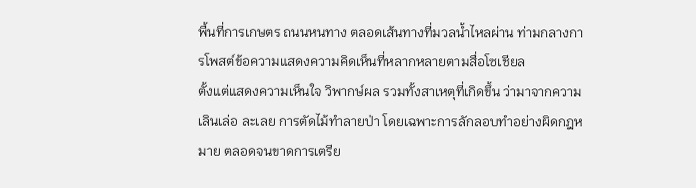พื้นที่การเกษตร ถนนหนทาง ตลอดเส้นทางที่มวลน้ำไหลผ่าน ท่ามกลางการโพสต์ข้อความแสดงความคิดเห็นที่หลากหลายตามสื่อโซเชียล
ตั้งแต่แสดงความเห็นใจ วิพากษ์ผล รวมทั้งสาเหตุที่เกิดขึ้น ว่ามาจากความเลินเล่อ ละเลย การตัดไม้ทำลายป่า โดยเฉพาะการลักลอบทำอย่างผิดกฎหมาย ตลอดจนขาดการเตรีย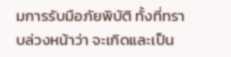มการรับมือภัยพิบัติ ทั้งที่ทราบล่วงหน้าว่า จะเกิดและเป็น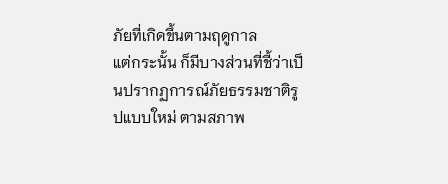ภัยที่เกิดขึ้นตามฤดูกาล
แต่กระนั้น ก็มีบางส่วนที่ชี้ว่าเป็นปรากฏการณ์ภัยธรรมชาติรูปแบบใหม่ ตามสภาพ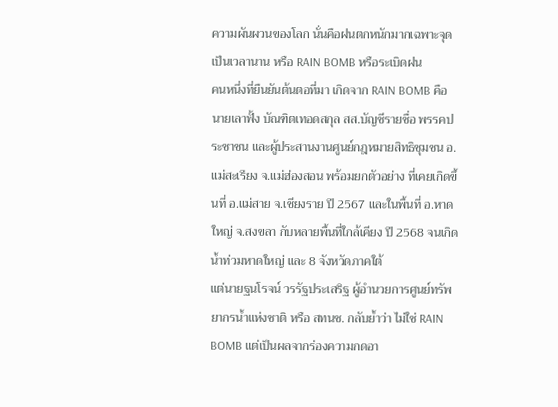ความผันผวนของโลก นั่นคือฝนตกหนักมากเฉพาะจุดเป็นเวลานาน หรือ RAIN BOMB หรือระเบิดฝน
คนหนึ่งที่ยืนยันต้นตอที่มา เกิดจาก RAIN BOMB คือ นายเลาฟั้ง บัณฑิตเทอดสกุล สส.บัญชีรายชื่อ พรรคประชาชน และผู้ประสานงานศูนย์กฎหมายสิทธิชุมชน อ.แม่สะเรียง จ.แม่ฮ่องสอน พร้อมยกตัวอย่าง ที่เคยเกิดขึ้นที่ อ.แม่สาย จ.เชียงราย ปี 2567 และในพื้นที่ อ.หาดใหญ่ จ.สงขลา กับหลายพื้นที่ใกล้เคียง ปี 2568 จนเกิดน้ำท่วมหาดใหญ่ และ 8 จังหวัดภาคใต้
แต่นายฐนโรจน์ วรรัฐประเสริฐ ผู้อำนวยการศูนย์ทรัพยากรน้ำแห่งชาติ หรือ สทนช. กลับย้ำว่า ไม่ใช่ RAIN BOMB แต่เป็นผลจากร่องความกดอา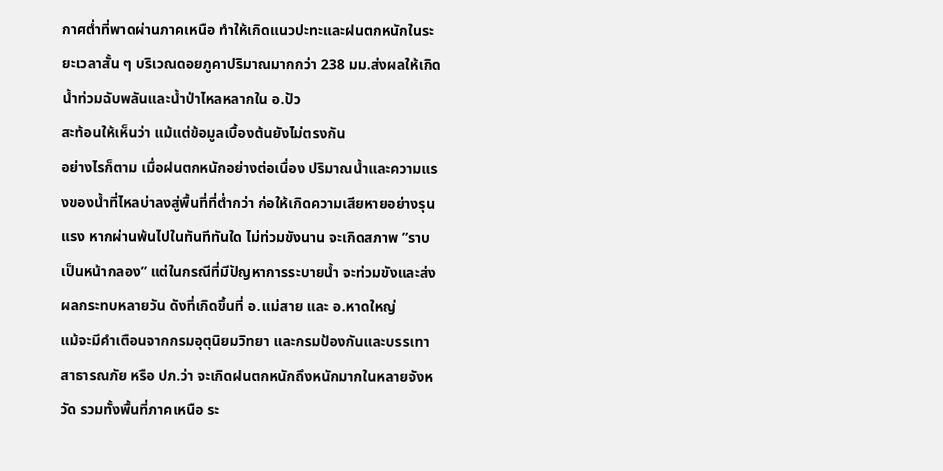กาศต่ำที่พาดผ่านภาคเหนือ ทำให้เกิดแนวปะทะและฝนตกหนักในระยะเวลาสั้น ๆ บริเวณดอยภูคาปริมาณมากกว่า 238 มม.ส่งผลให้เกิดน้ำท่วมฉับพลันและน้ำป่าไหลหลากใน อ.ปัว
สะท้อนให้เห็นว่า แม้แต่ข้อมูลเบื้องต้นยังไม่ตรงกัน
อย่างไรก็ตาม เมื่อฝนตกหนักอย่างต่อเนื่อง ปริมาณน้ำและความแรงของน้ำที่ไหลบ่าลงสู่พื้นที่ที่ต่ำกว่า ก่อให้เกิดความเสียหายอย่างรุนแรง หากผ่านพ้นไปในทันทีทันใด ไม่ท่วมขังนาน จะเกิดสภาพ ”ราบเป็นหน้ากลอง” แต่ในกรณีที่มีปัญหาการระบายน้ำ จะท่วมขังและส่งผลกระทบหลายวัน ดังที่เกิดขึ้นที่ อ.แม่สาย และ อ.หาดใหญ่
แม้จะมีคำเตือนจากกรมอุตุนิยมวิทยา และกรมป้องกันและบรรเทาสาธารณภัย หรือ ปภ.ว่า จะเกิดฝนตกหนักถึงหนักมากในหลายจังหวัด รวมทั้งพื้นที่ภาคเหนือ ระ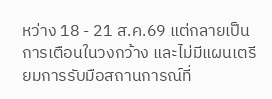หว่าง 18 - 21 ส.ค.69 แต่กลายเป็นการเตือนในวงกว้าง และไม่มีแผนเตรียมการรับมือสถานการณ์ที่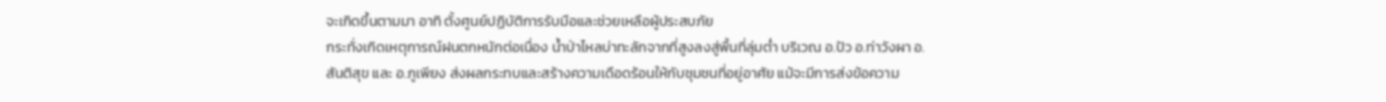จะเกิดขึ้นตามมา อาทิ ตั้งศูนย์ปฏิบัติการรับมือและช่วยเหลือผู้ประสบภัย
กระทั่งเกิดเหตุการณ์ฝนตกหนักต่อเนื่อง น้ำป่าไหลบ่าทะลักจากที่สูงลงสู่พื้นที่ลุ่มต่ำ บริเวณ อ.ปัว อ.ท่าวังผา อ.สันติสุข และ อ.ภูเพียง ส่งผลกระทบและสร้างความเดือดร้อนให้กับชุมชนที่อยู่อาศัย แม้จะมีการส่งข้อความ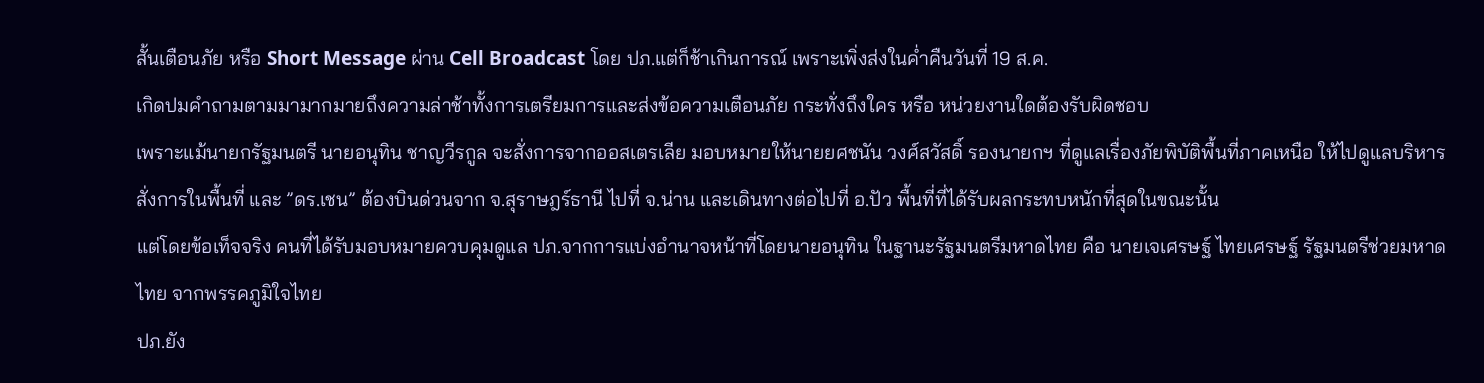สั้นเตือนภัย หรือ Short Message ผ่าน Cell Broadcast โดย ปภ.แต่ก็ช้าเกินการณ์ เพราะเพิ่งส่งในค่ำคืนวันที่ 19 ส.ค.
เกิดปมคำถามตามมามากมายถึงความล่าช้าทั้งการเตรียมการและส่งข้อความเตือนภัย กระทั่งถึงใคร หรือ หน่วยงานใดต้องรับผิดชอบ
เพราะแม้นายกรัฐมนตรี นายอนุทิน ชาญวีรกูล จะสั่งการจากออสเตรเลีย มอบหมายให้นายยศชนัน วงศ์สวัสดิ์ รองนายกฯ ที่ดูแลเรื่องภัยพิบัติพื้นที่ภาคเหนือ ให้ไปดูแลบริหารสั่งการในพื้นที่ และ ”ดร.เชน” ต้องบินด่วนจาก จ.สุราษฎร์ธานี ไปที่ จ.น่าน และเดินทางต่อไปที่ อ.ปัว พื้นที่ที่ได้รับผลกระทบหนักที่สุดในขณะนั้น
แต่โดยข้อเท็จจริง คนที่ได้รับมอบหมายควบคุมดูแล ปภ.จากการแบ่งอำนาจหน้าที่โดยนายอนุทิน ในฐานะรัฐมนตรีมหาดไทย คือ นายเจเศรษฐ์ ไทยเศรษฐ์ รัฐมนตรีช่วยมหาดไทย จากพรรคภูมิใจไทย
ปภ.ยัง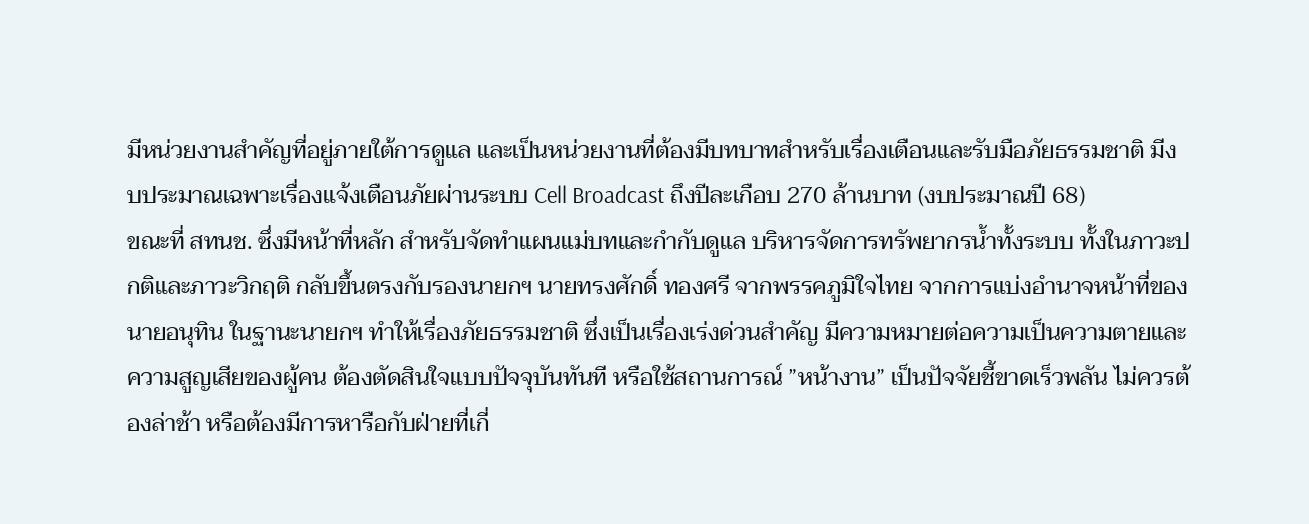มีหน่วยงานสำคัญที่อยู่ภายใต้การดูแล และเป็นหน่วยงานที่ต้องมีบทบาทสำหรับเรื่องเตือนและรับมือภัยธรรมชาติ มีงบประมาณเฉพาะเรื่องแจ้งเตือนภัยผ่านระบบ Cell Broadcast ถึงปีละเกือบ 270 ล้านบาท (งบประมาณปี 68)
ขณะที่ สทนช. ซึ่งมีหน้าที่หลัก สำหรับจัดทำแผนแม่บทและกำกับดูแล บริหารจัดการทรัพยากรน้ำทั้งระบบ ทั้งในภาวะปกติและภาวะวิกฤติ กลับขึ้นตรงกับรองนายกฯ นายทรงศักดิ์ ทองศรี จากพรรคภูมิใจไทย จากการแบ่งอำนาจหน้าที่ของนายอนุทิน ในฐานะนายกฯ ทำให้เรื่องภัยธรรมชาติ ซึ่งเป็นเรื่องเร่งด่วนสำคัญ มีความหมายต่อความเป็นความตายและความสูญเสียของผู้คน ต้องตัดสินใจแบบปัจจุบันทันที หรือใช้สถานการณ์ ”หน้างาน” เป็นปัจจัยชี้ขาดเร็วพลัน ไม่ควรต้องล่าช้า หรือต้องมีการหารือกับฝ่ายที่เกี่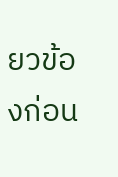ยวข้องก่อน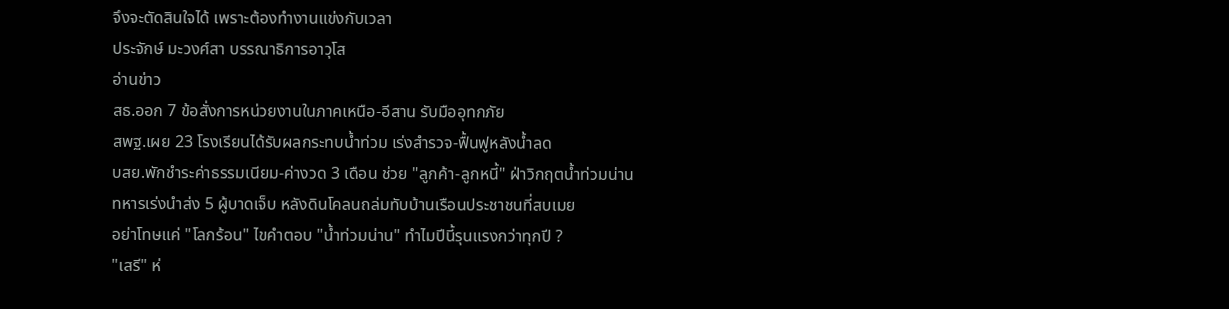จึงจะตัดสินใจได้ เพราะต้องทำงานแข่งกับเวลา
ประจักษ์ มะวงศ์สา บรรณาธิการอาวุโส
อ่านข่าว
สธ.ออก 7 ข้อสั่งการหน่วยงานในภาคเหนือ-อีสาน รับมืออุทกภัย
สพฐ.เผย 23 โรงเรียนได้รับผลกระทบน้ำท่วม เร่งสำรวจ-ฟื้นฟูหลังน้ำลด
บสย.พักชำระค่าธรรมเนียม-ค่างวด 3 เดือน ช่วย "ลูกค้า-ลูกหนี้" ฝ่าวิกฤตน้ำท่วมน่าน
ทหารเร่งนำส่ง 5 ผู้บาดเจ็บ หลังดินโคลนถล่มทับบ้านเรือนประชาชนที่สบเมย
อย่าโทษแค่ "โลกร้อน" ไขคำตอบ "น้ำท่วมน่าน" ทำไมปีนี้รุนแรงกว่าทุกปี ?
"เสรี" ห่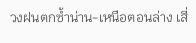วงฝนตกซ้ำน่าน-เหนือตอนล่าง เสี่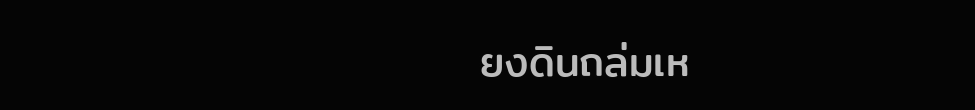ยงดินถล่มเห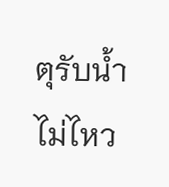ตุรับน้ำไม่ไหว